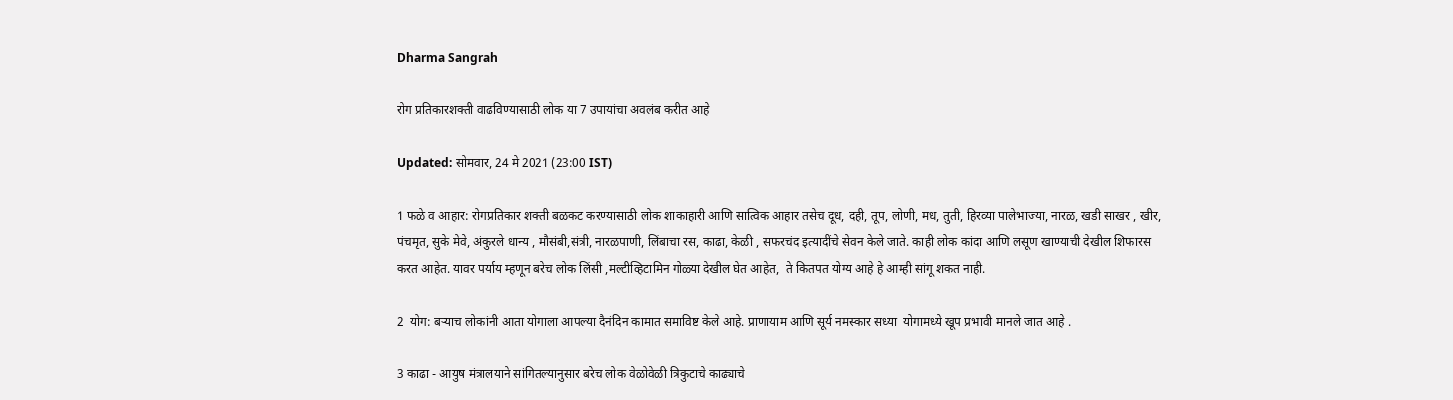Dharma Sangrah

रोग प्रतिकारशक्ती वाढविण्यासाठी लोक या 7 उपायांचा अवलंब करीत आहे

Updated: सोमवार, 24 मे 2021 (23:00 IST)

1 फळे व आहार: रोगप्रतिकार शक्ती बळकट करण्यासाठी लोक शाकाहारी आणि सात्विक आहार तसेच दूध, दही, तूप, लोणी, मध, तुती, हिरव्या पालेभाज्या, नारळ, खडी साखर , खीर, पंचमृत, सुके मेवे, अंकुरले धान्य , मौसंबी,संत्री, नारळपाणी, लिंबाचा रस, काढा, केळी , सफरचंद इत्यादींचे सेवन केले जाते. काही लोक कांदा आणि लसूण खाण्याची देखील शिफारस करत आहेत. यावर पर्याय म्हणून बरेच लोक लिंसी ,मल्टीव्हिटामिन गोळ्या देखील घेत आहेत,  ते कितपत योग्य आहे हे आम्ही सांगू शकत नाही.

2  योग: बर्‍याच लोकांनी आता योगाला आपल्या दैनंदिन कामात समाविष्ट केले आहे. प्राणायाम आणि सूर्य नमस्कार सध्या  योगामध्ये खूप प्रभावी मानले जात आहे .

3 काढा - आयुष मंत्रालयाने सांगितल्यानुसार बरेच लोक वेळोवेळी त्रिकुटाचे काढ्याचे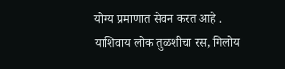योग्य प्रमाणात सेवन करत आहे . याशिवाय लोक तुळशीचा रस, गिलोय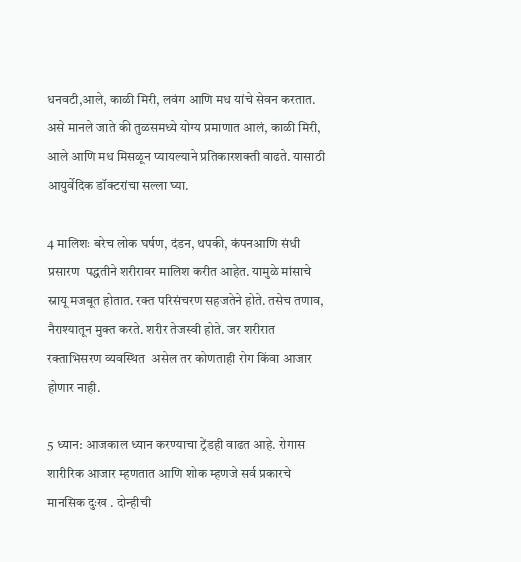धनवटी,आले, काळी मिरी, लवंग आणि मध यांचे सेवन करतात. असे मानले जाते की तुळसमध्ये योग्य प्रमाणात आलं, काळी मिरी, आले आणि मध मिसळून प्यायल्याने प्रतिकारशक्ती वाढते. यासाठी आयुर्वेदिक डॉक्टरांचा सल्ला घ्या.

4 मालिशः बरेच लोक घर्षण, दंडन, थपकी, कंपनआणि संधी प्रसारण  पद्धतीने शरीरावर मालिश करीत आहेत. यामुळे मांसाचे स्नायू मजबूत होतात. रक्त परिसंचरण सहजतेने होते. तसेच तणाव, नैराश्यातून मुक्त करते. शरीर तेजस्वी होते. जर शरीरात रक्ताभिसरण व्यवस्थित  असेल तर कोणताही रोग किंवा आजार होणार नाही.

5 ध्यान: आजकाल ध्यान करण्याचा ट्रेंडही वाढत आहे. रोगास शारीरिक आजार म्हणतात आणि शोक म्हणजे सर्व प्रकारचे मानसिक दुःख . दोन्हीची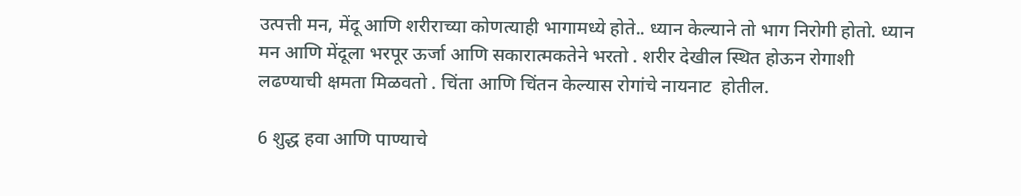उत्पत्ती मन, मेंदू आणि शरीराच्या कोणत्याही भागामध्ये होते.. ध्यान केल्याने तो भाग निरोगी होतो. ध्यान मन आणि मेंदूला भरपूर ऊर्जा आणि सकारात्मकतेने भरतो . शरीर देखील स्थित होऊन रोगाशी लढण्याची क्षमता मिळवतो . चिंता आणि चिंतन केल्यास रोगांचे नायनाट  होतील.

6 शुद्ध हवा आणि पाण्याचे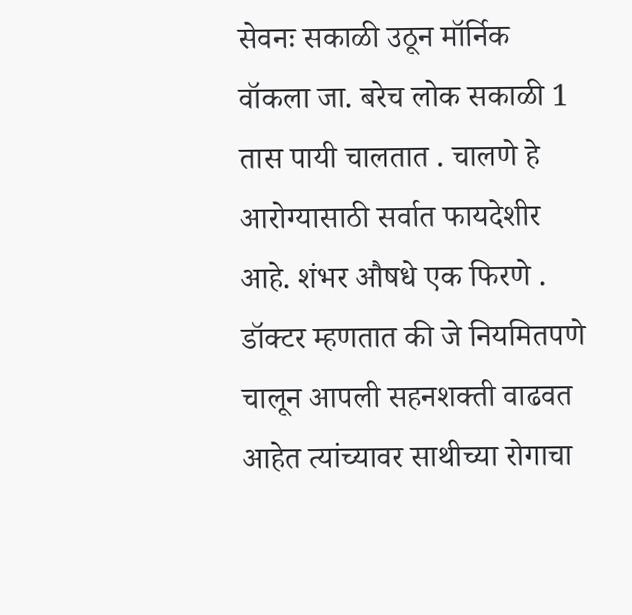सेवनः सकाळी उठून मॉर्निक वॉकला जा. बरेच लोक सकाळी 1 तास पायी चालतात . चालणे हे आरोग्यासाठी सर्वात फायदेशीर आहे. शंभर औषधे एक फिरणे . डॉक्टर म्हणतात की जे नियमितपणे चालून आपली सहनशक्ती वाढवत आहेत त्यांच्यावर साथीच्या रोगाचा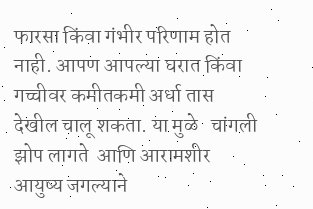फारसा किंवा गंभीर परिणाम होत नाही. आपण आपल्या घरात किंवा गच्चीवर कमीतकमी अर्धा तास देखील चालू शकता. या मुळे   चांगली झोप लागते  आणि आरामशीर आयुष्य जगल्याने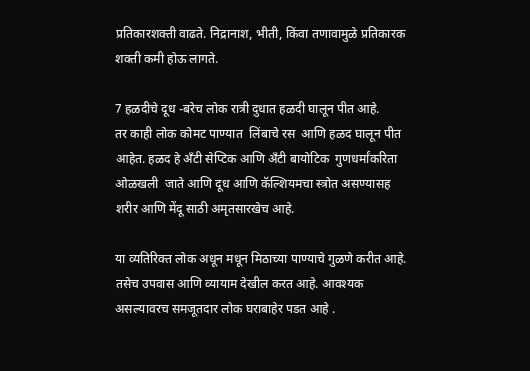प्रतिकारशक्ती वाढते. निद्रानाश, भीती, किंवा तणावामुळे प्रतिकारक शक्ती कमी होऊ लागते.

7 हळदीचे दूध -बरेच लोक रात्री दुधात हळदी घालून पीत आहे.
तर काही लोक कोमट पाण्यात  लिंबाचे रस  आणि हळद घालून पीत आहेत. हळद हे अँटी सेप्टिक आणि अँटी बायोटिक  गुणधर्मांकरिता ओळखली  जाते आणि दूध आणि कॅल्शियमचा स्त्रोत असण्यासह  शरीर आणि मेंदू साठी अमृतसारखेच आहे.

या व्यतिरिक्त लोक अधून मधून मिठाच्या पाण्याचे गुळणे करीत आहे. तसेच उपवास आणि व्यायाम देखील करत आहे. आवश्यक असल्यावरच समजूतदार लोक घराबाहेर पडत आहे .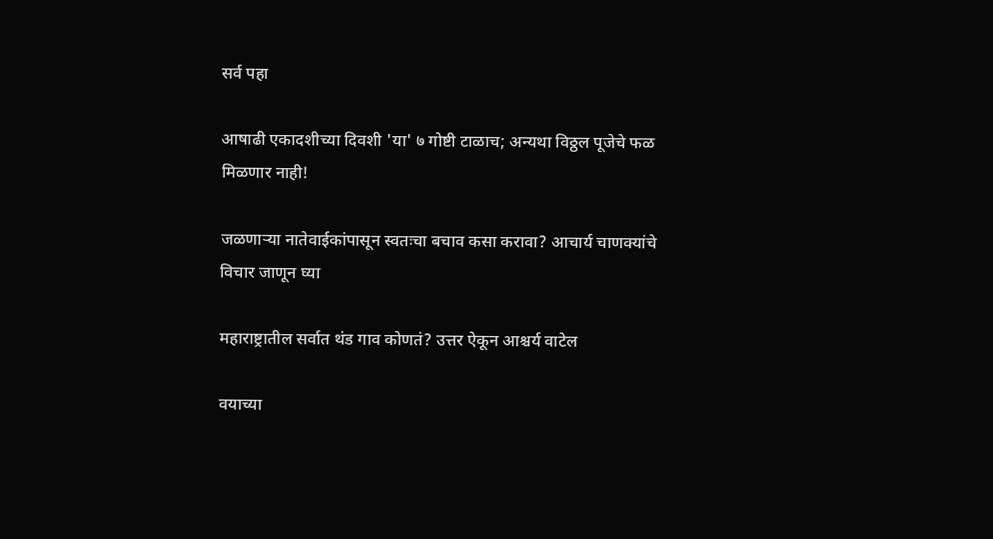सर्व पहा

आषाढी एकादशीच्या दिवशी 'या' ७ गोष्टी टाळाच; अन्यथा विठ्ठल पूजेचे फळ मिळणार नाही!

जळणाऱ्या नातेवाईकांपासून स्वतःचा बचाव कसा करावा? आचार्य चाणक्यांचे विचार जाणून घ्या

महाराष्ट्रातील सर्वात थंड गाव कोणतं? उत्तर ऐकून आश्चर्य वाटेल

वयाच्या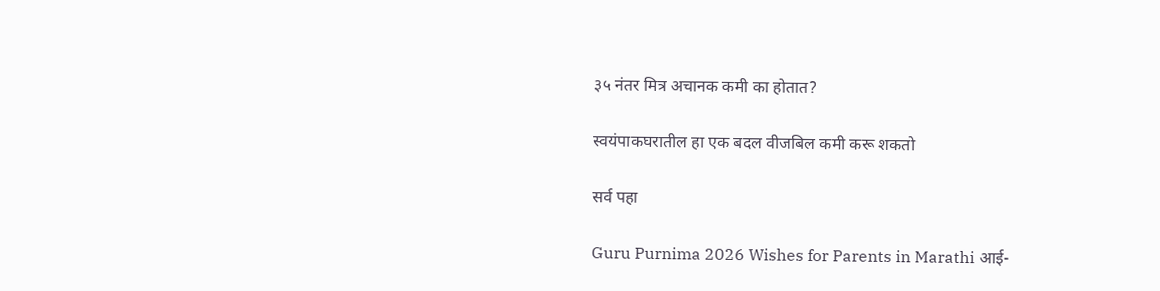३५ नंतर मित्र अचानक कमी का होतात?

स्वयंपाकघरातील हा एक बदल वीजबिल कमी करू शकतो

सर्व पहा

Guru Purnima 2026 Wishes for Parents in Marathi आई-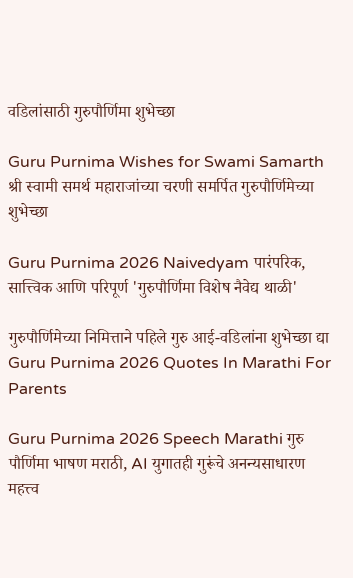वडिलांसाठी गुरुपौर्णिमा शुभेच्छा

Guru Purnima Wishes for Swami Samarth श्री स्वामी समर्थ महाराजांच्या चरणी समर्पित गुरुपौर्णिमेच्या शुभेच्छा

Guru Purnima 2026 Naivedyam पारंपरिक, सात्त्विक आणि परिपूर्ण 'गुरुपौर्णिमा विशेष नैवेद्य थाळी'

गुरुपौर्णिमेच्या निमित्ताने पहिले गुरु आई-वडिलांना शुभेच्छा द्या Guru Purnima 2026 Quotes In Marathi For Parents

Guru Purnima 2026 Speech Marathi गुरु पौर्णिमा भाषण मराठी, AI युगातही गुरूंचे अनन्यसाधारण महत्त्व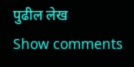पुढील लेख
Show comments